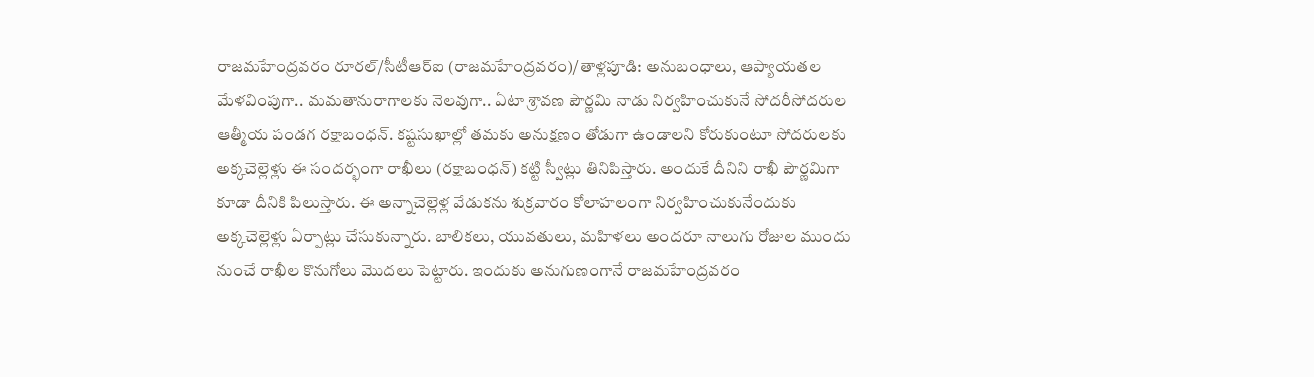రాజమహేంద్రవరం రూరల్/సీటీఆర్ఐ (రాజమహేంద్రవరం)/తాళ్లపూడి: అనుబంధాలు, ఆప్యాయతల మేళవింపుగా.. మమతానురాగాలకు నెలవుగా.. ఏటా శ్రావణ పౌర్ణమి నాడు నిర్వహించుకునే సోదరీసోదరుల ఆత్మీయ పండగ రక్షాబంధన్. కష్టసుఖాల్లో తమకు అనుక్షణం తోడుగా ఉండాలని కోరుకుంటూ సోదరులకు అక్కచెల్లెళ్లు ఈ సందర్భంగా రాఖీలు (రక్షాబంధన్) కట్టి స్వీట్లు తినిపిస్తారు. అందుకే దీనిని రాఖీ పౌర్ణమిగా కూడా దీనికి పిలుస్తారు. ఈ అన్నాచెల్లెళ్ల వేడుకను శుక్రవారం కోలాహలంగా నిర్వహించుకునేందుకు అక్కచెల్లెళ్లు ఏర్పాట్లు చేసుకున్నారు. బాలికలు, యువతులు, మహిళలు అందరూ నాలుగు రోజుల ముందు నుంచే రాఖీల కొనుగోలు మొదలు పెట్టారు. ఇందుకు అనుగుణంగానే రాజమహేంద్రవరం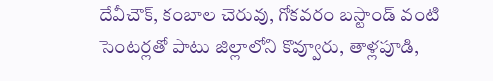దేవీచౌక్, కంబాల చెరువు, గోకవరం బస్టాండ్ వంటి సెంటర్లతో పాటు జిల్లాలోని కొవ్వూరు, తాళ్లపూడి,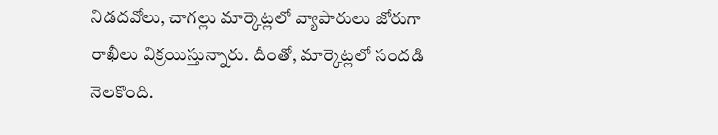నిడదవోలు, చాగల్లు మార్కెట్లలో వ్యాపారులు జోరుగా రాఖీలు విక్రయిస్తున్నారు. దీంతో, మార్కెట్లలో సందడి నెలకొంది.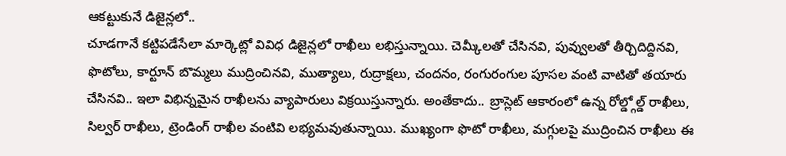ఆకట్టుకునే డిజైన్లలో..
చూడగానే కట్టిపడేసేలా మార్కెట్లో వివిధ డిజైన్లలో రాఖీలు లభిస్తున్నాయి. చెమ్కీలతో చేసినవి, పువ్వులతో తీర్చిదిద్దినవి, ఫొటోలు, కార్టూన్ బొమ్మలు ముద్రించినవి, ముత్యాలు, రుద్రాక్షలు, చందనం, రంగురంగుల పూసల వంటి వాటితో తయారు చేసినవి.. ఇలా విభిన్నమైన రాఖీలను వ్యాపారులు విక్రయిస్తున్నారు. అంతేకాదు.. బ్రాస్లెట్ ఆకారంలో ఉన్న రోల్డ్గోల్డ్ రాఖీలు, సిల్వర్ రాఖీలు, ట్రెండింగ్ రాఖీల వంటివి లభ్యమవుతున్నాయి. ముఖ్యంగా ఫొటో రాఖీలు, మగ్గులపై ముద్రించిన రాఖీలు ఈ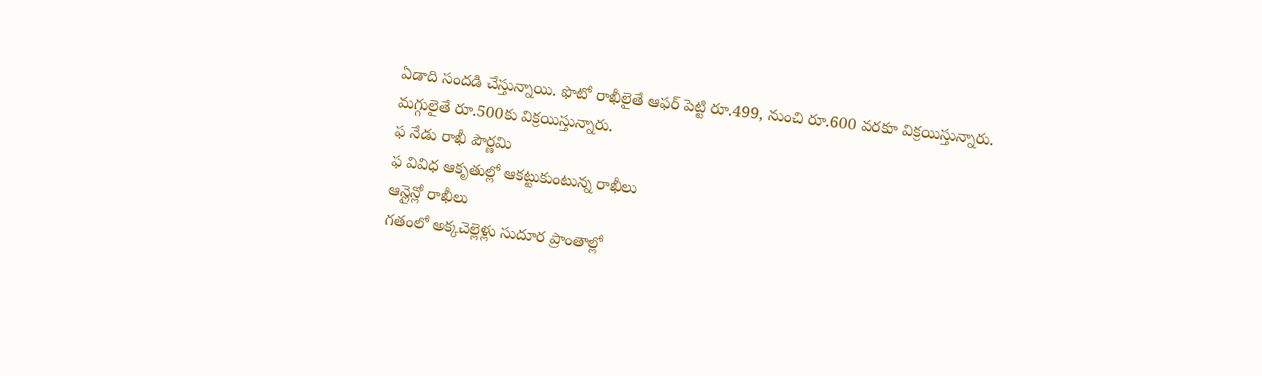ఏడాది సందడి చేస్తున్నాయి. ఫొటో రాఖీలైతే ఆఫర్ పెట్టి రూ.499, నుంచి రూ.600 వరకూ విక్రయిస్తున్నారు. మగ్గులైతే రూ.500కు విక్రయిస్తున్నారు.
ఫ నేడు రాఖీ పౌర్ణమి
ఫ వివిధ ఆకృతుల్లో ఆకట్టుకుంటున్న రాఖీలు
ఆన్లైన్లో రాఖీలు
గతంలో అక్కచెల్లెళ్లు సుదూర ప్రాంతాల్లో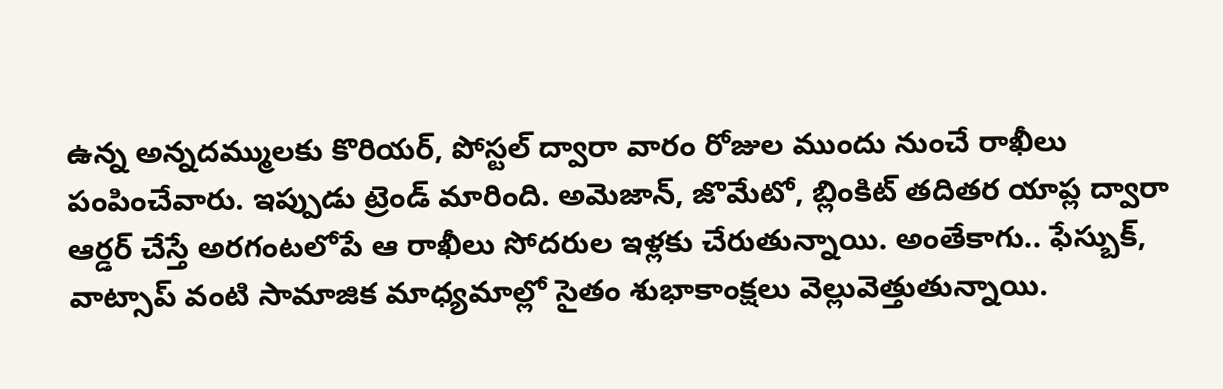ఉన్న అన్నదమ్ములకు కొరియర్, పోస్టల్ ద్వారా వారం రోజుల ముందు నుంచే రాఖీలు పంపించేవారు. ఇప్పుడు ట్రెండ్ మారింది. అమెజాన్, జొమేటో, బ్లింకిట్ తదితర యాప్ల ద్వారా ఆర్డర్ చేస్తే అరగంటలోపే ఆ రాఖీలు సోదరుల ఇళ్లకు చేరుతున్నాయి. అంతేకాగు.. ఫేస్బుక్, వాట్సాప్ వంటి సామాజిక మాధ్యమాల్లో సైతం శుభాకాంక్షలు వెల్లువెత్తుతున్నాయి.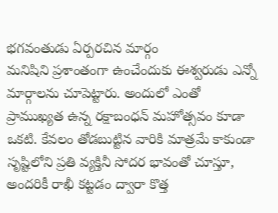భగవంతుడు ఏర్పరచిన మార్గం
మనిషిని ప్రశాంతంగా ఉంచేందుకు ఈశ్వరుడు ఎన్నో మార్గాలను చూపెట్టారు. అందులో ఎంతో ప్రాముఖ్యత ఉన్న రక్షాబంధన్ మహోత్సవం కూడా ఒకటి. కేవలం తోడబుట్టిన వారికి మాత్రమే కాకుండా సృష్టిలోని ప్రతి వ్యక్తినీ సోదర భావంతో చూస్తూ, అందరికీ రాఖీ కట్టడం ద్వారా కొత్త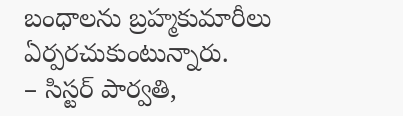బంధాలను బ్రహ్మకుమారీలు ఏర్పరచుకుంటున్నారు.
– సిస్టర్ పార్వతి,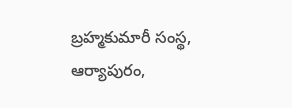బ్రహ్మకుమారీ సంస్థ, ఆర్యాపురం,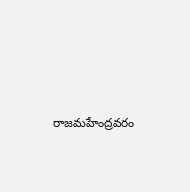రాజమహేంద్రవరం